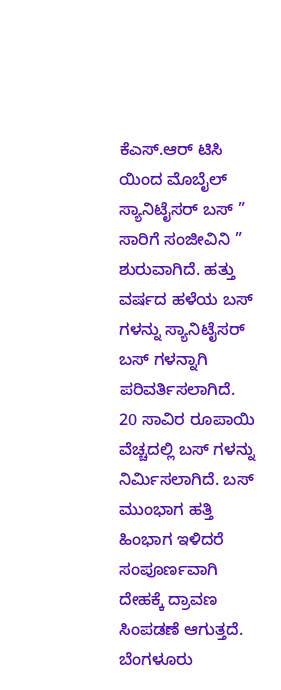ಕೆಎಸ್.ಆರ್ ಟಿಸಿ ಯಿಂದ ಮೊಬೈಲ್ ಸ್ಯಾನಿಟೈಸರ್ ಬಸ್ ” ಸಾರಿಗೆ ಸಂಜೀವಿನಿ ” ಶುರುವಾಗಿದೆ. ಹತ್ತು ವರ್ಷದ ಹಳೆಯ ಬಸ್ ಗಳನ್ನು ಸ್ಯಾನಿಟೈಸರ್ ಬಸ್ ಗಳನ್ನಾಗಿ ಪರಿವರ್ತಿಸಲಾಗಿದೆ. 20 ಸಾವಿರ ರೂಪಾಯಿ ವೆಚ್ಚದಲ್ಲಿ ಬಸ್ ಗಳನ್ನು ನಿರ್ಮಿಸಲಾಗಿದೆ. ಬಸ್ ಮುಂಭಾಗ ಹತ್ತಿ ಹಿಂಭಾಗ ಇಳಿದರೆ ಸಂಪೂರ್ಣವಾಗಿ ದೇಹಕ್ಕೆ ದ್ರಾವಣ ಸಿಂಪಡಣೆ ಆಗುತ್ತದೆ. ಬೆಂಗಳೂರು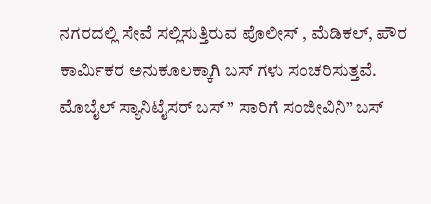ನಗರದಲ್ಲಿ ಸೇವೆ ಸಲ್ಲಿಸುತ್ತಿರುವ ಪೊಲೀಸ್ , ಮೆಡಿಕಲ್, ಪೌರ ಕಾರ್ಮಿಕರ ಅನುಕೂಲಕ್ಕಾಗಿ ಬಸ್ ಗಳು ಸಂಚರಿಸುತ್ತವೆ.
ಮೊಬೈಲ್ ಸ್ಯಾನಿಟೈಸರ್ ಬಸ್ ” ಸಾರಿಗೆ ಸಂಜೀವಿನಿ” ಬಸ್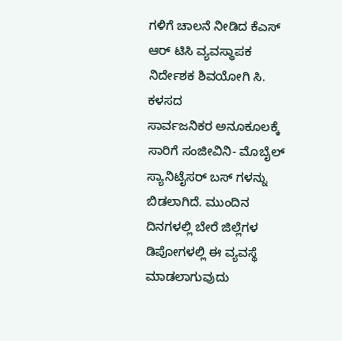ಗಳಿಗೆ ಚಾಲನೆ ನೀಡಿದ ಕೆಎಸ್ ಆರ್ ಟಿಸಿ ವ್ಯವಸ್ಥಾಪಕ ನಿರ್ದೇಶಕ ಶಿವಯೋಗಿ ಸಿ. ಕಳಸದ
ಸಾರ್ವಜನಿಕರ ಅನೂಕೂಲಕ್ಕೆ ಸಾರಿಗೆ ಸಂಜೀವಿನಿ- ಮೊಬೈಲ್ ಸ್ಯಾನಿಟೈಸರ್ ಬಸ್ ಗಳನ್ನು ಬಿಡಲಾಗಿದೆ. ಮುಂದಿನ ದಿನಗಳಲ್ಲಿ ಬೇರೆ ಜಿಲ್ಲೆಗಳ ಡಿಪೋಗಳಲ್ಲಿ ಈ ವ್ಯವಸ್ಥೆ ಮಾಡಲಾಗುವುದು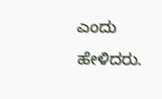ಎಂದು ಹೇಳಿದರು.